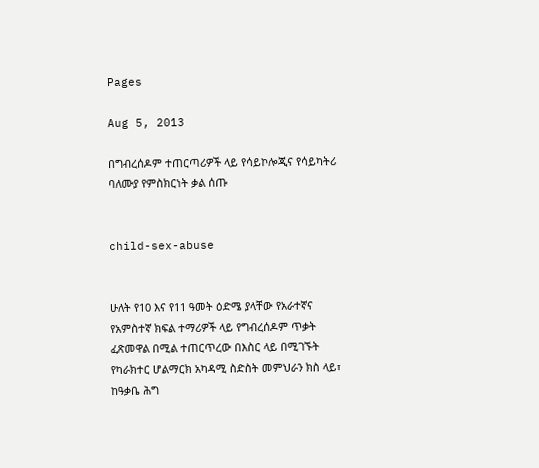Pages

Aug 5, 2013

በግብረሰዶም ተጠርጣሪዎች ላይ የሳይኮሎጂና የሳይካትሪ ባለሙያ የምስክርነት ቃል ሰጡ


child-sex-abuse


ሁለት የ10 እና የ11 ዓመት ዕድሜ ያላቸው የአራተኛና የአምስተኛ ክፍል ተማሪዎች ላይ የግብረሰዶም ጥቃት ፈጽመዋል በሚል ተጠርጥረው በእስር ላይ በሚገኙት የካራክተር ሆልማርክ አካዳሚ ስድስት መምህራን ክስ ላይ፣ ከዓቃቤ ሕግ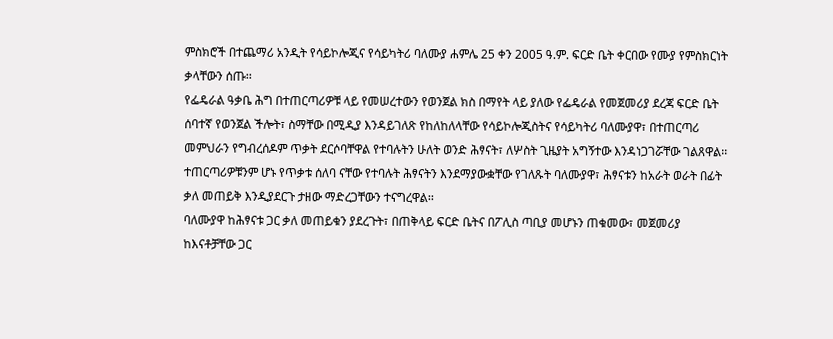ምስክሮች በተጨማሪ አንዲት የሳይኮሎጂና የሳይካትሪ ባለሙያ ሐምሌ 25 ቀን 2005 ዓ.ም. ፍርድ ቤት ቀርበው የሙያ የምስክርነት ቃላቸውን ሰጡ፡፡
የፌዴራል ዓቃቤ ሕግ በተጠርጣሪዎቹ ላይ የመሠረተውን የወንጀል ክስ በማየት ላይ ያለው የፌዴራል የመጀመሪያ ደረጃ ፍርድ ቤት ሰባተኛ የወንጀል ችሎት፣ ስማቸው በሚዲያ እንዳይገለጽ የከለከለላቸው የሳይኮሎጂስትና የሳይካትሪ ባለሙያዋ፣ በተጠርጣሪ መምህራን የግብረሰዶም ጥቃት ደርሶባቸዋል የተባሉትን ሁለት ወንድ ሕፃናት፣ ለሦስት ጊዜያት አግኝተው እንዳነጋገሯቸው ገልጸዋል፡፡
ተጠርጣሪዎቹንም ሆኑ የጥቃቱ ሰለባ ናቸው የተባሉት ሕፃናትን እንደማያውቋቸው የገለጹት ባለሙያዋ፣ ሕፃናቱን ከአራት ወራት በፊት ቃለ መጠይቅ እንዲያደርጉ ታዘው ማድረጋቸውን ተናግረዋል፡፡
ባለሙያዋ ከሕፃናቱ ጋር ቃለ መጠይቁን ያደረጉት፣ በጠቅላይ ፍርድ ቤትና በፖሊስ ጣቢያ መሆኑን ጠቁመው፣ መጀመሪያ ከእናቶቻቸው ጋር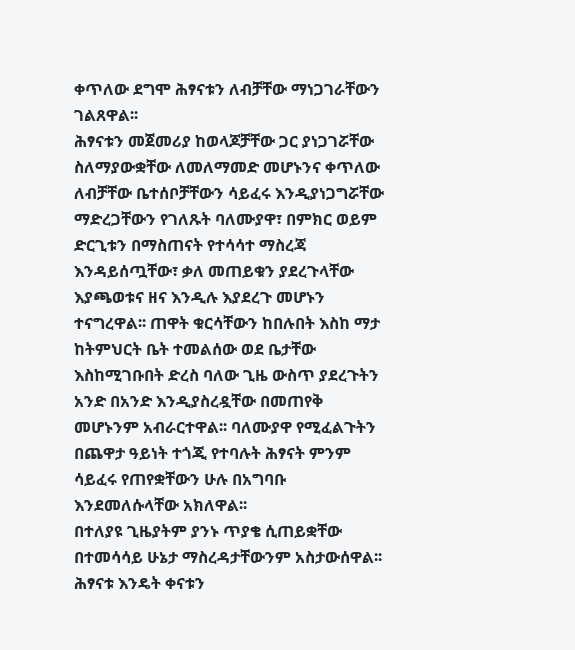ቀጥለው ደግሞ ሕፃናቱን ለብቻቸው ማነጋገራቸውን ገልጸዋል፡፡
ሕፃናቱን መጀመሪያ ከወላጆቻቸው ጋር ያነጋገሯቸው ስለማያውቋቸው ለመለማመድ መሆኑንና ቀጥለው ለብቻቸው ቤተሰቦቻቸውን ሳይፈሩ እንዲያነጋግሯቸው ማድረጋቸውን የገለጹት ባለሙያዋ፣ በምክር ወይም ድርጊቱን በማስጠናት የተሳሳተ ማስረጃ እንዳይሰጧቸው፣ ቃለ መጠይቁን ያደረጉላቸው እያጫወቱና ዘና እንዲሉ እያደረጉ መሆኑን ተናግረዋል፡፡ ጠዋት ቁርሳቸውን ከበሉበት እስከ ማታ ከትምህርት ቤት ተመልሰው ወደ ቤታቸው እስከሚገቡበት ድረስ ባለው ጊዜ ውስጥ ያደረጉትን አንድ በአንድ እንዲያስረዷቸው በመጠየቅ መሆኑንም አብራርተዋል፡፡ ባለሙያዋ የሚፈልጉትን በጨዋታ ዓይነት ተጎጂ የተባሉት ሕፃናት ምንም ሳይፈሩ የጠየቋቸውን ሁሉ በአግባቡ እንደመለሱላቸው አክለዋል፡፡
በተለያዩ ጊዜያትም ያንኑ ጥያቄ ሲጠይቋቸው በተመሳሳይ ሁኔታ ማስረዳታቸውንም አስታውሰዋል፡፡ ሕፃናቱ እንዴት ቀናቱን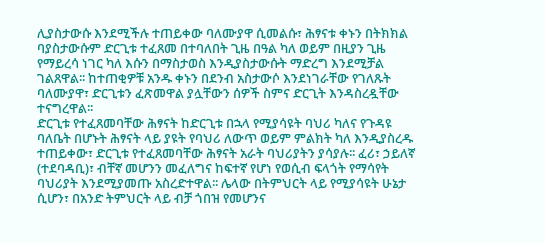ሊያስታውሱ እንደሚችሉ ተጠይቀው ባለሙያዋ ሲመልሱ፣ ሕፃናቱ ቀኑን በትክክል ባያስታውሱም ድርጊቱ ተፈጸመ በተባለበት ጊዜ በዓል ካለ ወይም በዚያን ጊዜ የማይረሳ ነገር ካለ እሱን በማስታወስ እንዲያስታውሱት ማድረግ እንደሚቻል ገልጸዋል፡፡ ከተጠቂዎቹ አንዱ ቀኑን በደንብ አስታውሶ እንደነገራቸው የገለጹት ባለሙያዋ፣ ድርጊቱን ፈጽመዋል ያሏቸውን ሰዎች ስምና ድርጊት እንዳስረዷቸው ተናግረዋል፡፡
ድርጊቱ የተፈጸመባቸው ሕፃናት ከድርጊቱ በኋላ የሚያሳዩት ባህሪ ካለና የጉዳዩ ባለቤት በሆኑት ሕፃናት ላይ ያዩት የባህሪ ለውጥ ወይም ምልክት ካለ እንዲያስረዱ ተጠይቀው፣ ድርጊቱ የተፈጸመባቸው ሕፃናት አራት ባህሪያትን ያሳያሉ፡፡ ፈሪ፣ ኃይለኛ (ተደባዳቢ)፣ ብቸኛ መሆንን መፈለግና ከፍተኛ የሆነ የወሲብ ፍላጎት የማሳየት ባህሪያት እንደሚያመጡ አስረድተዋል፡፡ ሌላው በትምህርት ላይ የሚያሳዩት ሁኔታ ሲሆን፣ በአንድ ትምህርት ላይ ብቻ ጎበዝ የመሆንና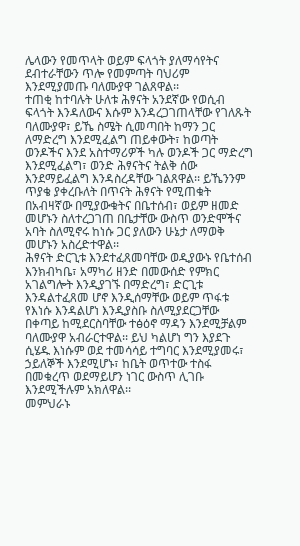ሌላውን የመጥላት ወይም ፍላጎት ያለማሳየትና ደብተራቸውን ጥሎ የመምጣት ባህሪም እንደሚያመጡ ባለሙያዋ ገልጸዋል፡፡
ተጠቂ ከተባሉት ሁለቱ ሕፃናት አንደኛው የወሲብ ፍላጎት እንዳለውና እሱም እንዳረጋገጠላቸው የገለጹት ባለሙያዋ፣ ይኼ ስሜት ሲመጣበት ከማን ጋር ለማድረግ እንደሚፈልግ ጠይቀውት፣ ከወጣት ወንዶችና እንደ አስተማሪዎች ካሉ ወንዶች ጋር ማድረግ እንደሚፈልግ፣ ወንድ ሕፃናትና ትልቅ ሰው እንደማይፈልግ እንዳስረዳቸው ገልጸዋል፡፡ ይኼንንም ጥያቄ ያቀረቡለት በጥናት ሕፃናት የሚጠቁት በአብዛኛው በሚያውቁትና በቤተሰብ፣ ወይም ዘመድ መሆኑን ስለተረጋገጠ በቤታቸው ውስጥ ወንድሞችና አባት ስለሚኖሩ ከነሱ ጋር ያለውን ሁኔታ ለማወቅ መሆኑን አስረድተዋል፡፡
ሕፃናት ድርጊቱ እንደተፈጸመባቸው ወዲያውኑ የቤተሰብ እንክብካቤ፣ አማካሪ ዘንድ በመውሰድ የምክር አገልግሎት እንዲያገኙ በማድረግ፣ ድርጊቱ እንዳልተፈጸመ ሆኖ እንዲሰማቸው ወይም ጥፋቱ የእነሱ እንዳልሆነ እንዲያስቡ ስለሚያደርጋቸው በቀጣይ ከሚደርስባቸው ተፅዕኖ ማዳን እንደሚቻልም ባለሙያዋ አብራርተዋል፡፡ ይህ ካልሆነ ግን እያደጉ ሲሄዱ እነሱም ወደ ተመሳሳይ ተግባር እንደሚያመሩ፣ ኃይለኞች እንደሚሆኑ፣ ከቤት ወጥተው ተስፋ በመቁረጥ ወደማይሆን ነገር ውስጥ ሊገቡ እንደሚችሉም አክለዋል፡፡
መምህራኑ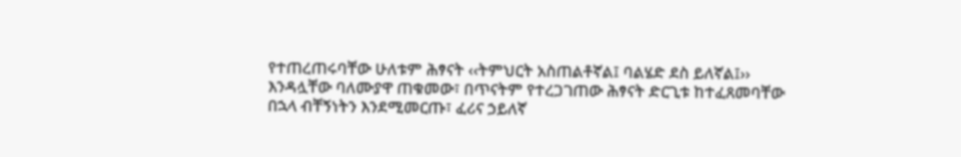የተጠረጠሩባቸው ሁለቱም ሕፃናት ‹‹ትምህርት አስጠልቶኛል፤ ባልሄድ ደስ ይለኛል፤›› እንዳሏቸው ባለሙያዋ ጠቁመው፣ በጥናትም የተረጋገጠው ሕፃናት ድርጊቱ ከተፈጸመባቸው በኋላ ብቸኝነትን እንደሚመርጡ፣ ፈሪና ኃይለኛ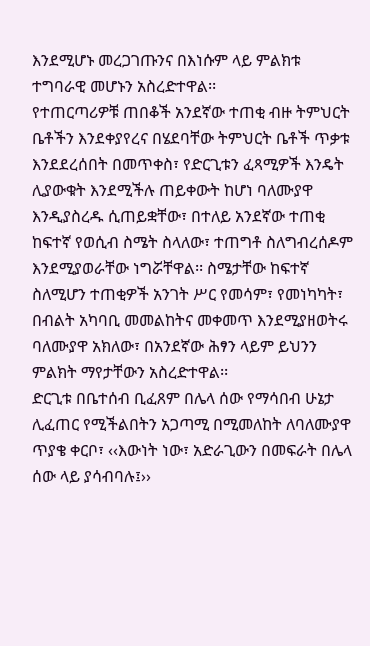እንደሚሆኑ መረጋገጡንና በእነሱም ላይ ምልክቱ ተግባራዊ መሆኑን አስረድተዋል፡፡
የተጠርጣሪዎቹ ጠበቆች አንደኛው ተጠቂ ብዙ ትምህርት ቤቶችን እንደቀያየረና በሄደባቸው ትምህርት ቤቶች ጥቃቱ እንደደረሰበት በመጥቀስ፣ የድርጊቱን ፈጻሚዎች እንዴት ሊያውቁት እንደሚችሉ ጠይቀውት ከሆነ ባለሙያዋ እንዲያስረዱ ሲጠይቋቸው፣ በተለይ አንደኛው ተጠቂ ከፍተኛ የወሲብ ስሜት ስላለው፣ ተጠግቶ ስለግብረሰዶም እንደሚያወራቸው ነግሯቸዋል፡፡ ስሜታቸው ከፍተኛ ስለሚሆን ተጠቂዎች አንገት ሥር የመሳም፣ የመነካካት፣ በብልት አካባቢ መመልከትና መቀመጥ እንደሚያዘወትሩ ባለሙያዋ አክለው፣ በአንደኛው ሕፃን ላይም ይህንን ምልክት ማየታቸውን አስረድተዋል፡፡
ድርጊቱ በቤተሰብ ቢፈጸም በሌላ ሰው የማሳበብ ሁኔታ ሊፈጠር የሚችልበትን አጋጣሚ በሚመለከት ለባለሙያዋ ጥያቄ ቀርቦ፣ ‹‹እውነት ነው፣ አድራጊውን በመፍራት በሌላ ሰው ላይ ያሳብባሉ፤››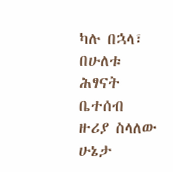ካሉ በኋላ፣ በሁለቱ ሕፃናት ቤተሰብ ዙሪያ ስላለው ሁኔታ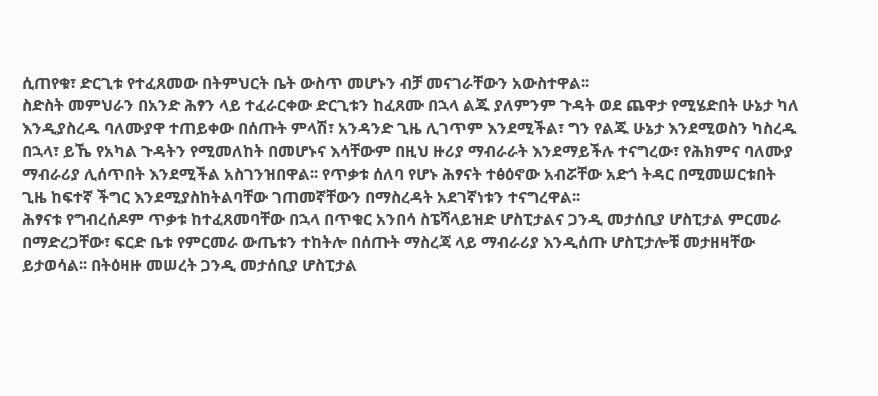ሲጠየቁ፣ ድርጊቱ የተፈጸመው በትምህርት ቤት ውስጥ መሆኑን ብቻ መናገራቸውን አውስተዋል፡፡
ስድስት መምህራን በአንድ ሕፃን ላይ ተፈራርቀው ድርጊቱን ከፈጸሙ በኋላ ልጁ ያለምንም ጉዳት ወደ ጨዋታ የሚሄድበት ሁኔታ ካለ እንዲያስረዱ ባለሙያዋ ተጠይቀው በሰጡት ምላሽ፣ አንዳንድ ጊዜ ሊገጥም እንደሚችል፣ ግን የልጁ ሁኔታ እንደሚወስን ካስረዱ በኋላ፣ ይኼ የአካል ጉዳትን የሚመለከት በመሆኑና እሳቸውም በዚህ ዙሪያ ማብራራት እንደማይችሉ ተናግረው፣ የሕክምና ባለሙያ ማብራሪያ ሊሰጥበት እንደሚችል አስገንዝበዋል፡፡ የጥቃቱ ሰለባ የሆኑ ሕፃናት ተፅዕኖው አብሯቸው አድጎ ትዳር በሚመሠርቱበት ጊዜ ከፍተኛ ችግር እንደሚያስከትልባቸው ገጠመኛቸውን በማስረዳት አደገኛነቱን ተናግረዋል፡፡
ሕፃናቱ የግብረሰዶም ጥቃቱ ከተፈጸመባቸው በኋላ በጥቁር አንበሳ ስፔሻላይዝድ ሆስፒታልና ጋንዲ መታሰቢያ ሆስፒታል ምርመራ በማድረጋቸው፣ ፍርድ ቤቱ የምርመራ ውጤቱን ተከትሎ በሰጡት ማስረጃ ላይ ማብራሪያ እንዲሰጡ ሆስፒታሎቹ መታዘዛቸው ይታወሳል፡፡ በትዕዛዙ መሠረት ጋንዲ መታሰቢያ ሆስፒታል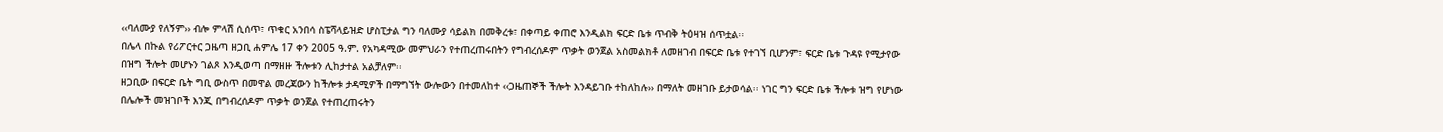‹‹ባለሙያ የለኝም›› ብሎ ምላሽ ሲሰጥ፣ ጥቁር አንበሳ ስፔሻላይዝድ ሆስፒታል ግን ባለሙያ ሳይልክ በመቅረቱ፣ በቀጣይ ቀጠሮ እንዲልክ ፍርድ ቤቱ ጥብቅ ትዕዛዝ ሰጥቷል፡፡
በሌላ በኩል የሪፖርተር ጋዜጣ ዘጋቢ ሐምሌ 17 ቀን 2005 ዓ.ም. የአካዳሚው መምህራን የተጠረጠሩበትን የግብረሰዶም ጥቃት ወንጀል አስመልክቶ ለመዘገብ በፍርድ ቤቱ የተገኘ ቢሆንም፣ ፍርድ ቤቱ ጉዳዩ የሚታየው በዝግ ችሎት መሆኑን ገልጾ እንዲወጣ በማዘዙ ችሎቱን ሊከታተል አልቻለም፡፡
ዘጋቢው በፍርድ ቤት ግቢ ውስጥ በመዋል መረጃውን ከችሎቱ ታዳሚዎች በማግኘት ውሎውን በተመለከተ ‹‹ጋዜጠኞች ችሎት እንዳይገቡ ተከለከሉ›› በማለት መዘገቡ ይታወሳል፡፡ ነገር ግን ፍርድ ቤቱ ችሎቱ ዝግ የሆነው በሌሎች መዝገቦች እንጂ በግብረሰዶም ጥቃት ወንጀል የተጠረጠሩትን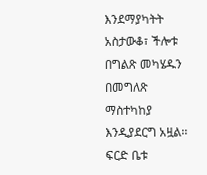እንደማያካትት አስታውቆ፣ ችሎቱ በግልጽ መካሄዱን በመግለጽ ማስተካከያ እንዲያደርግ አዟል፡፡ ፍርድ ቤቱ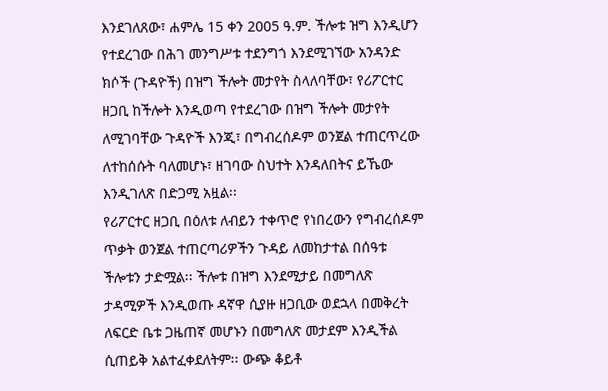እንደገለጸው፣ ሐምሌ 15 ቀን 2005 ዓ.ም. ችሎቱ ዝግ እንዲሆን የተደረገው በሕገ መንግሥቱ ተደንግጎ እንደሚገኘው አንዳንድ ክሶች (ጉዳዮች) በዝግ ችሎት መታየት ስላለባቸው፣ የሪፖርተር ዘጋቢ ከችሎት እንዲወጣ የተደረገው በዝግ ችሎት መታየት ለሚገባቸው ጉዳዮች እንጂ፣ በግብረሰዶም ወንጀል ተጠርጥረው ለተከሰሱት ባለመሆኑ፣ ዘገባው ስህተት እንዳለበትና ይኼው እንዲገለጽ በድጋሚ አዟል፡፡
የሪፖርተር ዘጋቢ በዕለቱ ለብይን ተቀጥሮ የነበረውን የግብረሰዶም ጥቃት ወንጀል ተጠርጣሪዎችን ጉዳይ ለመከታተል በሰዓቱ ችሎቱን ታድሟል፡፡ ችሎቱ በዝግ እንደሚታይ በመግለጽ ታዳሚዎች እንዲወጡ ዳኛዋ ሲያዙ ዘጋቢው ወደኋላ በመቅረት ለፍርድ ቤቱ ጋዜጠኛ መሆኑን በመግለጽ መታደም እንዲችል ሲጠይቅ አልተፈቀደለትም፡፡ ውጭ ቆይቶ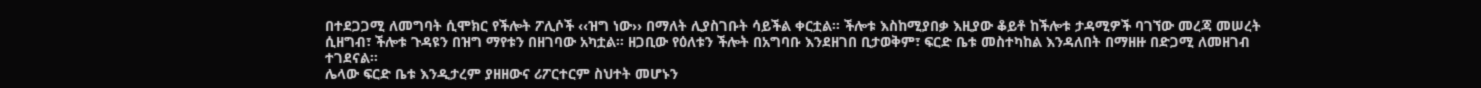በተደጋጋሚ ለመግባት ሲሞክር የችሎት ፖሊሶች ‹‹ዝግ ነው›› በማለት ሊያስገቡት ሳይችል ቀርቷል፡፡ ችሎቱ እስከሚያበቃ እዚያው ቆይቶ ከችሎቱ ታዳሚዎች ባገኘው መረጃ መሠረት ሲዘግብ፣ ችሎቱ ጉዳዩን በዝግ ማየቱን በዘገባው አካቷል፡፡ ዘጋቢው የዕለቱን ችሎት በአግባቡ እንደዘገበ ቢታወቅም፣ ፍርድ ቤቱ መስተካከል እንዳለበት በማዘዙ በድጋሚ ለመዘገብ ተገደናል፡፡
ሌላው ፍርድ ቤቱ እንዲታረም ያዘዘውና ሪፖርተርም ስህተት መሆኑን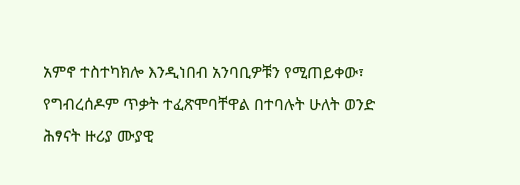አምኖ ተስተካክሎ እንዲነበብ አንባቢዎቹን የሚጠይቀው፣ የግብረሰዶም ጥቃት ተፈጽሞባቸዋል በተባሉት ሁለት ወንድ ሕፃናት ዙሪያ ሙያዊ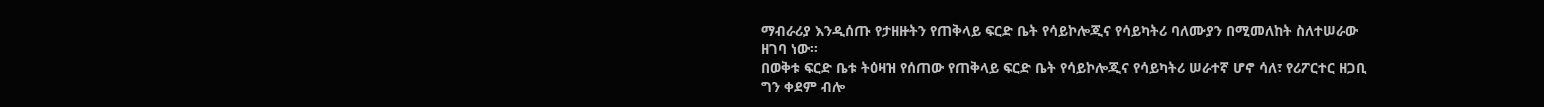ማብራሪያ እንዲሰጡ የታዘዙትን የጠቅላይ ፍርድ ቤት የሳይኮሎጂና የሳይካትሪ ባለሙያን በሚመለከት ስለተሠራው ዘገባ ነው፡፡
በወቅቱ ፍርድ ቤቱ ትዕዛዝ የሰጠው የጠቅላይ ፍርድ ቤት የሳይኮሎጂና የሳይካትሪ ሠራተኛ ሆኖ ሳለ፣ የሪፖርተር ዘጋቢ ግን ቀደም ብሎ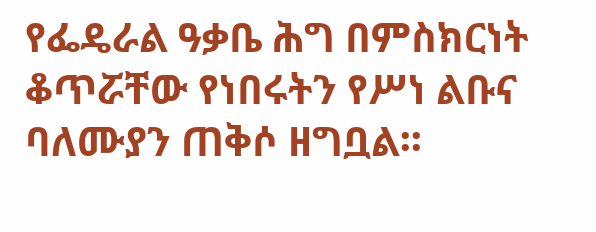የፌዴራል ዓቃቤ ሕግ በምስክርነት ቆጥሯቸው የነበሩትን የሥነ ልቡና ባለሙያን ጠቅሶ ዘግቧል፡፡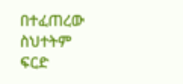በተፈጠረው ስህተትም ፍርድ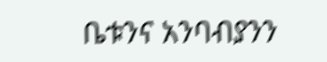ቤቱንና አንባብያንን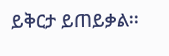ይቅርታ ይጠይቃል፡፡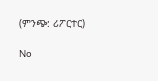(ምንጭ: ሪፖርተር)

No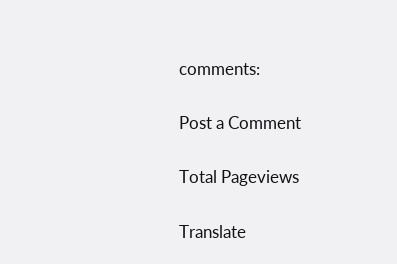comments:

Post a Comment

Total Pageviews

Translate